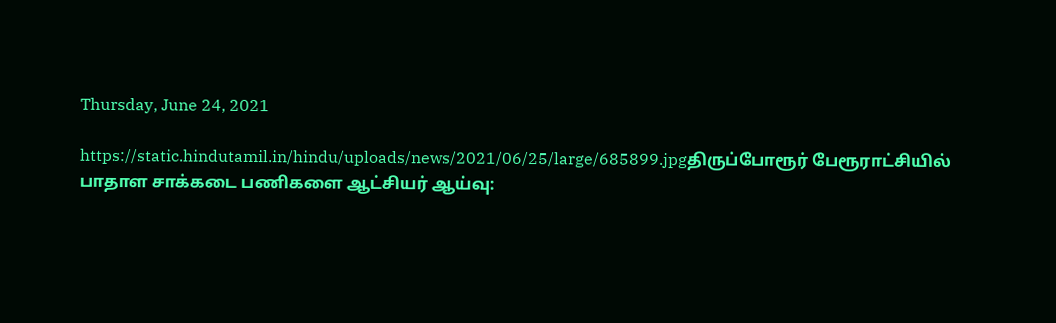Thursday, June 24, 2021

https://static.hindutamil.in/hindu/uploads/news/2021/06/25/large/685899.jpgதிருப்போரூர் பேரூராட்சியில் பாதாள சாக்கடை பணிகளை ஆட்சியர் ஆய்வு: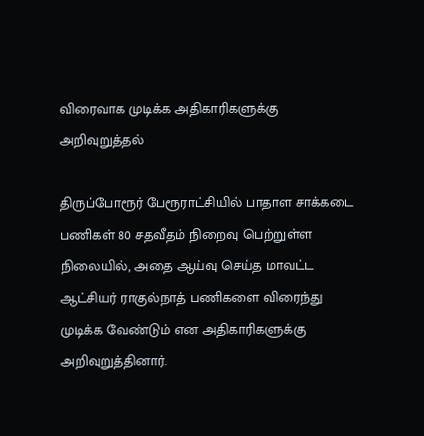விரைவாக முடிக்க அதிகாரிகளுக்கு அறிவுறுத்தல்

திருப்போரூர் பேரூராட்சியில் பாதாள சாக்கடை பணிகள் 80 சதவீதம் நிறைவு பெற்றுள்ள நிலையில், அதை ஆய்வு செய்த மாவட்ட ஆட்சியர் ராகுல்நாத் பணிகளை விரைந்து முடிக்க வேண்டும் என அதிகாரிகளுக்கு அறிவுறுத்தினார்.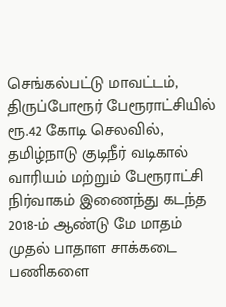செங்கல்பட்டு மாவட்டம், திருப்போரூர் பேரூராட்சியில் ரூ.42 கோடி செலவில், தமிழ்நாடு குடிநீர் வடிகால் வாரியம் மற்றும் பேரூராட்சி நிர்வாகம் இணைந்து கடந்த 2018-ம் ஆண்டு மே மாதம் முதல் பாதாள சாக்கடை பணிகளை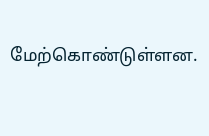மேற்கொண்டுள்ளன.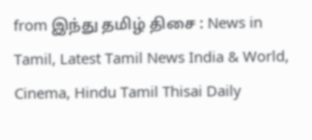from இந்து தமிழ் திசை : News in Tamil, Latest Tamil News India & World, Cinema, Hindu Tamil Thisai Daily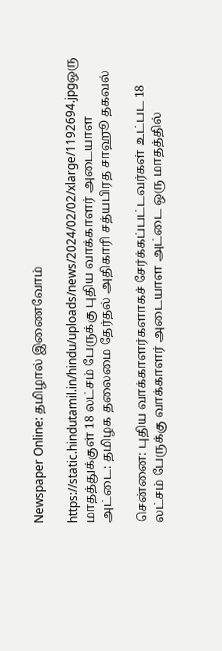Newspaper Online: தமிழால் இணைவோம்

https://static.hindutamil.in/hindu/uploads/news/2024/02/02/xlarge/1192694.jpgஒரு மாதத்துக்குள் 18 லட்சம் பேருக்கு புதிய வாக்காளர் அடையாள அட்டை: தமிழக தலைமை தேர்தல் அதிகாரி சத்யபிரத சாஹூ தகவல்

சென்னை: புதிய வாக்காளர்களாகச் சேர்க்கப்பட்டவர்கள் உட்பட 18 லட்சம் பேருக்கு வாக்காளர் அடையாள அட்டை ஒரு மாதத்தில்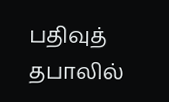பதிவுத் தபாலில்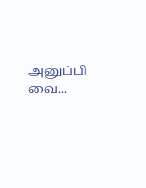அனுப்பி வை...